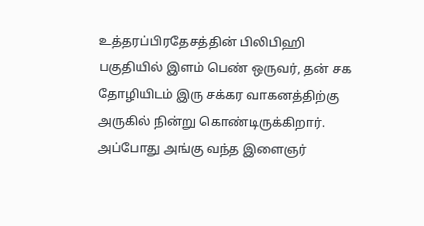உத்தரப்பிரதேசத்தின் பிலிபிஹி பகுதியில் இளம் பெண் ஒருவர், தன் சக தோழியிடம் இரு சக்கர வாகனத்திற்கு அருகில் நின்று கொண்டிருக்கிறார்.
அப்போது அங்கு வந்த இளைஞர்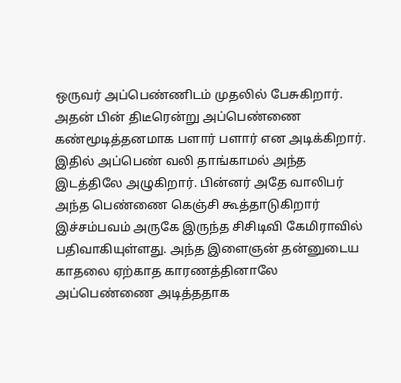ஒருவர் அப்பெண்ணிடம் முதலில் பேசுகிறார். அதன் பின் திடீரென்று அப்பெண்ணை கண்மூடித்தனமாக பளார் பளார் என அடிக்கிறார்.
இதில் அப்பெண் வலி தாங்காமல் அந்த இடத்திலே அழுகிறார். பின்னர் அதே வாலிபர் அந்த பெண்ணை கெஞ்சி கூத்தாடுகிறார்
இச்சம்பவம் அருகே இருந்த சிசிடிவி கேமிராவில் பதிவாகியுள்ளது. அந்த இளைஞன் தன்னுடைய காதலை ஏற்காத காரணத்தினாலே அப்பெண்ணை அடித்ததாக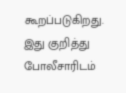கூறப்படுகிறது.
இது குறித்து போலீசாரிடம்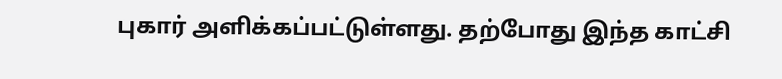புகார் அளிக்கப்பட்டுள்ளது. தற்போது இந்த காட்சி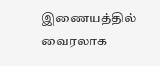இணையத்தில் வைரலாக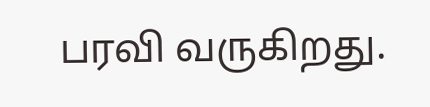பரவி வருகிறது.